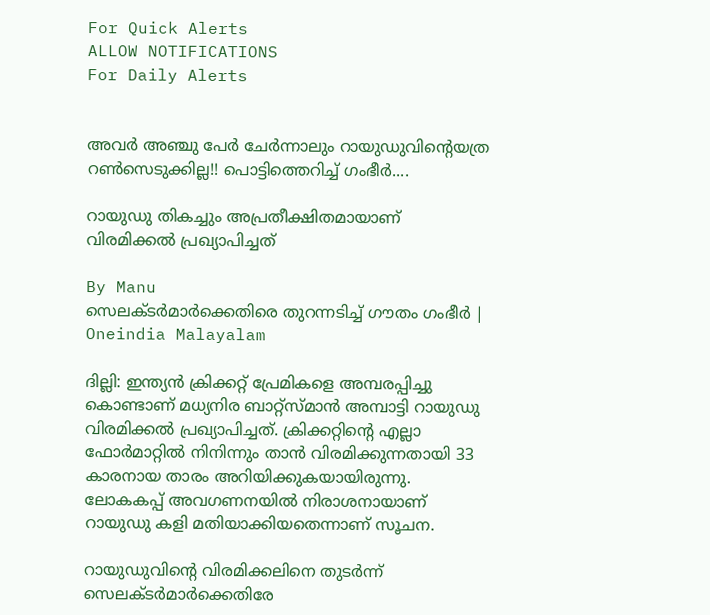For Quick Alerts
ALLOW NOTIFICATIONS
For Daily Alerts


അവര്‍ അഞ്ചു പേര്‍ ചേര്‍ന്നാലും റായുഡുവിന്‍റെയത്ര റണ്‍സെടുക്കില്ല!! പൊട്ടിത്തെറിച്ച് ഗംഭീര്‍....

റായുഡു തികച്ചും അപ്രതീക്ഷിതമായാണ് വിരമിക്കല്‍ പ്രഖ്യാപിച്ചത്

By Manu
സെലക്ടര്‍മാര്‍ക്കെതിരെ തുറന്നടിച്ച് ഗൗതം ഗംഭീര്‍ | Oneindia Malayalam

ദില്ലി: ഇന്ത്യന്‍ ക്രിക്കറ്റ് പ്രേമികളെ അമ്പരപ്പിച്ചു കൊണ്ടാണ് മധ്യനിര ബാറ്റ്‌സ്മാന്‍ അമ്പാട്ടി റായുഡു വിരമിക്കല്‍ പ്രഖ്യാപിച്ചത്. ക്രിക്കറ്റിന്റെ എല്ലാ ഫോര്‍മാറ്റില്‍ നിനിന്നും താന്‍ വിരമിക്കുന്നതായി 33 കാരനായ താരം അറിയിക്കുകയായിരുന്നു. ലോകകപ്പ് അവഗണനയില്‍ നിരാശനായാണ് റായുഡു കളി മതിയാക്കിയതെന്നാണ് സൂചന.

റായുഡുവിന്റെ വിരമിക്കലിനെ തുടര്‍ന്ന് സെലക്ടര്‍മാര്‍ക്കെതിരേ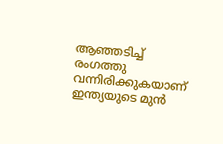ആഞ്ഞടിച്ച് രംഗത്തു വന്നിരിക്കുകയാണ് ഇന്ത്യയുടെ മുന്‍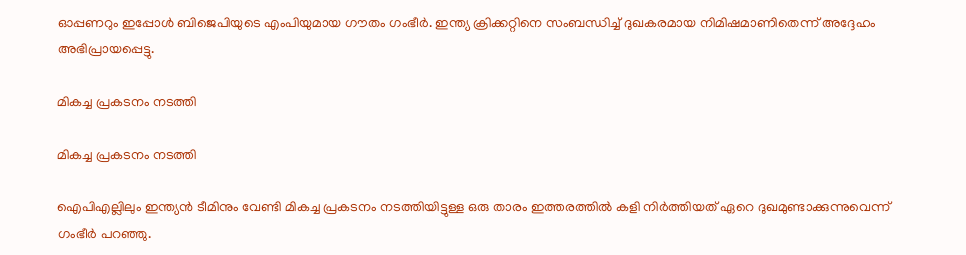ഓപ്പണറും ഇപ്പോള്‍ ബിജെപിയുടെ എംപിയുമായ ഗൗതം ഗംഭീര്‍. ഇന്ത്യ ക്രിക്കറ്റിനെ സംബന്ധിച്ച് ദുഖകരമായ നിമിഷമാണിതെന്ന് അദ്ദേഹം അഭിപ്രായപ്പെട്ടു.

മികച്ച പ്രകടനം നടത്തി

മികച്ച പ്രകടനം നടത്തി

ഐപിഎല്ലിലും ഇന്ത്യന്‍ ടീമിനും വേണ്ടി മികച്ച പ്രകടനം നടത്തിയിട്ടുള്ള ഒരു താരം ഇത്തരത്തില്‍ കളി നിര്‍ത്തിയത് ഏറെ ദുഖമുണ്ടാക്കുന്നുവെന്ന് ഗംഭീര്‍ പറഞ്ഞു.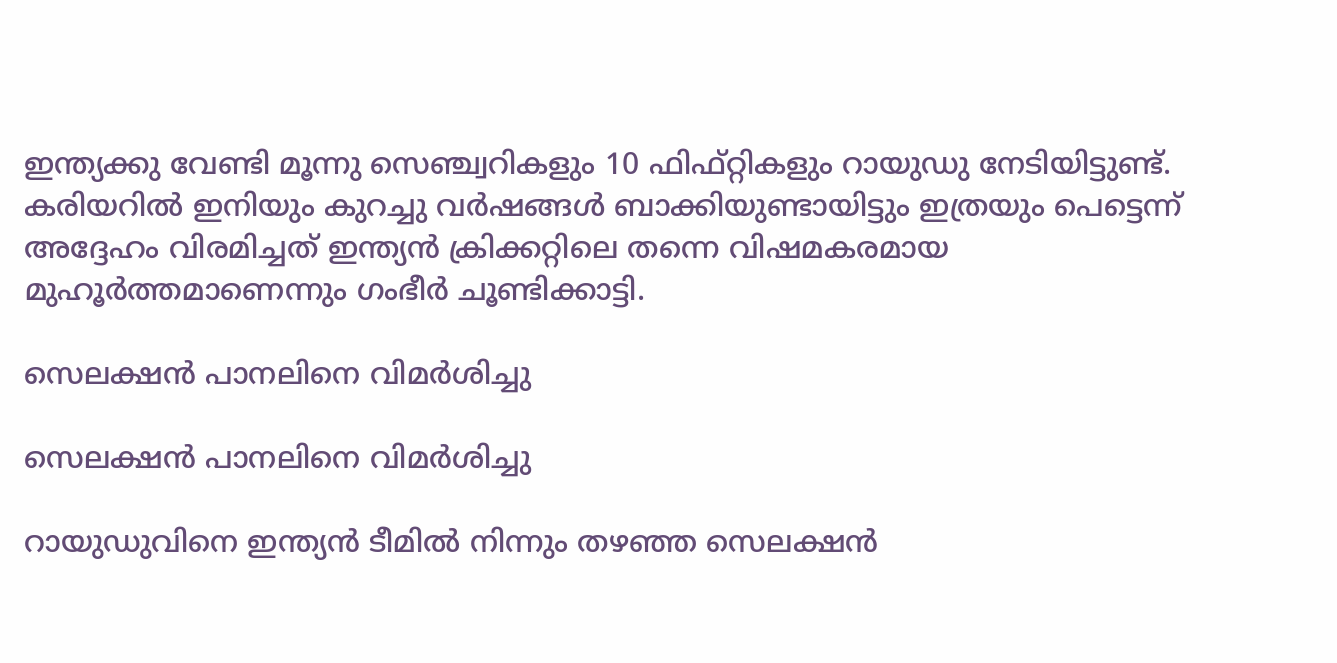ഇന്ത്യക്കു വേണ്ടി മൂന്നു സെഞ്ച്വറികളും 10 ഫിഫ്റ്റികളും റായുഡു നേടിയിട്ടുണ്ട്. കരിയറില്‍ ഇനിയും കുറച്ചു വര്‍ഷങ്ങള്‍ ബാക്കിയുണ്ടായിട്ടും ഇത്രയും പെട്ടെന്ന് അദ്ദേഹം വിരമിച്ചത് ഇന്ത്യന്‍ ക്രിക്കറ്റിലെ തന്നെ വിഷമകരമായ മുഹൂര്‍ത്തമാണെന്നും ഗംഭീര്‍ ചൂണ്ടിക്കാട്ടി.

സെലക്ഷന്‍ പാനലിനെ വിമര്‍ശിച്ചു

സെലക്ഷന്‍ പാനലിനെ വിമര്‍ശിച്ചു

റായുഡുവിനെ ഇന്ത്യന്‍ ടീമില്‍ നിന്നും തഴഞ്ഞ സെലക്ഷന്‍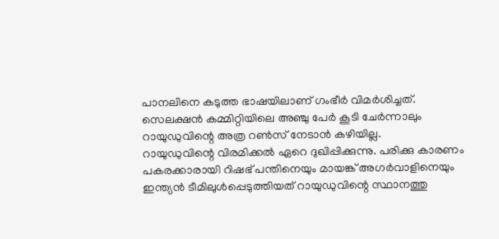പാനലിനെ കടുത്ത ഭാഷയിലാണ് ഗംഭീര്‍ വിമര്‍ശിച്ചത്. സെലക്ഷന്‍ കമ്മിറ്റിയിലെ അഞ്ചു പേര്‍ കൂടി ചേര്‍ന്നാലും റായുഡുവിന്റെ അത്ര റണ്‍സ് നേടാന്‍ കഴിയില്ല.
റായുഡുവിന്റെ വിരമിക്കല്‍ ഏറെ ദുഖിപ്പിക്കുന്നു. പരിക്കു കാരണം പകരക്കാരായി റിഷഭ് പന്തിനെയും മായങ്ക് അഗര്‍വാളിനെയും ഇന്ത്യന്‍ ടീമിലുള്‍പ്പെടുത്തിയത് റായുഡുവിന്റെ സ്ഥാനത്തു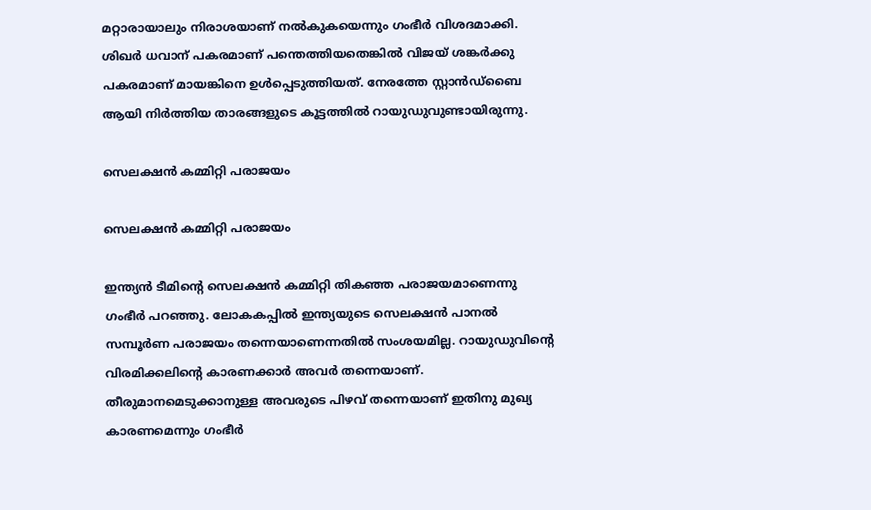മറ്റാരായാലും നിരാശയാണ് നല്‍കുകയെന്നും ഗംഭീര്‍ വിശദമാക്കി. ശിഖര്‍ ധവാന് പകരമാണ് പന്തെത്തിയതെങ്കില്‍ വിജയ് ശങ്കര്‍ക്കു പകരമാണ് മായങ്കിനെ ഉള്‍പ്പെടുത്തിയത്. നേരത്തേ സ്റ്റാന്‍ഡ്‌ബൈ ആയി നിര്‍ത്തിയ താരങ്ങളുടെ കൂട്ടത്തില്‍ റായുഡുവുണ്ടായിരുന്നു.

സെലക്ഷന്‍ കമ്മിറ്റി പരാജയം

സെലക്ഷന്‍ കമ്മിറ്റി പരാജയം

ഇന്ത്യന്‍ ടീമിന്റെ സെലക്ഷന്‍ കമ്മിറ്റി തികഞ്ഞ പരാജയമാണെന്നു ഗംഭീര്‍ പറഞ്ഞു. ലോകകപ്പില്‍ ഇന്ത്യയുടെ സെലക്ഷന്‍ പാനല്‍ സമ്പൂര്‍ണ പരാജയം തന്നെയാണെന്നതില്‍ സംശയമില്ല. റായുഡുവിന്റെ വിരമിക്കലിന്റെ കാരണക്കാര്‍ അവര്‍ തന്നെയാണ്. തീരുമാനമെടുക്കാനുള്ള അവരുടെ പിഴവ് തന്നെയാണ് ഇതിനു മുഖ്യ കാരണമെന്നും ഗംഭീര്‍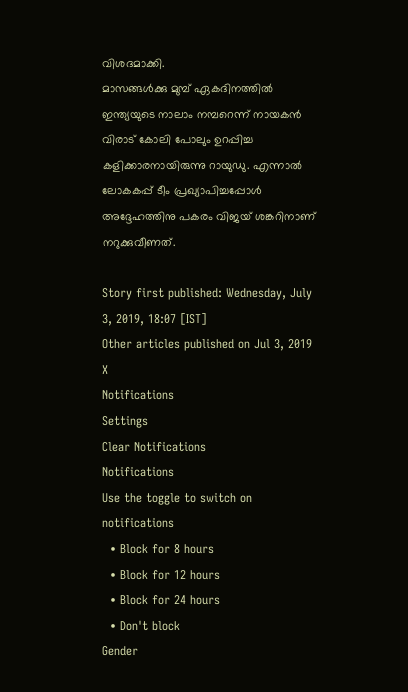വിശദമാക്കി.
മാസങ്ങള്‍ക്കു മുമ്പ് ഏകദിനത്തില്‍ ഇന്ത്യയുടെ നാലാം നമ്പറെന്ന് നായകന്‍ വിരാട് കോലി പോലും ഉറപ്പിച്ച കളിക്കാരനായിരുന്നു റായുഡു. എന്നാല്‍ ലോകകപ്പ് ടീം പ്രഖ്യാപിച്ചപ്പോള്‍ അദ്ദേഹത്തിനു പകരം വിജയ് ശങ്കറിനാണ് നറുക്കുവീണത്.

Story first published: Wednesday, July 3, 2019, 18:07 [IST]
Other articles published on Jul 3, 2019
X
Notifications
Settings
Clear Notifications
Notifications
Use the toggle to switch on notifications
  • Block for 8 hours
  • Block for 12 hours
  • Block for 24 hours
  • Don't block
Gender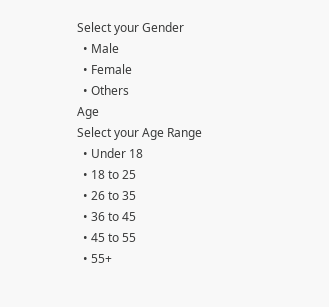Select your Gender
  • Male
  • Female
  • Others
Age
Select your Age Range
  • Under 18
  • 18 to 25
  • 26 to 35
  • 36 to 45
  • 45 to 55
  • 55+